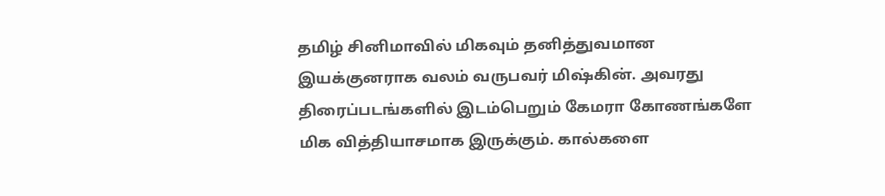தமிழ் சினிமாவில் மிகவும் தனித்துவமான இயக்குனராக வலம் வருபவர் மிஷ்கின். அவரது திரைப்படங்களில் இடம்பெறும் கேமரா கோணங்களே மிக வித்தியாசமாக இருக்கும். கால்களை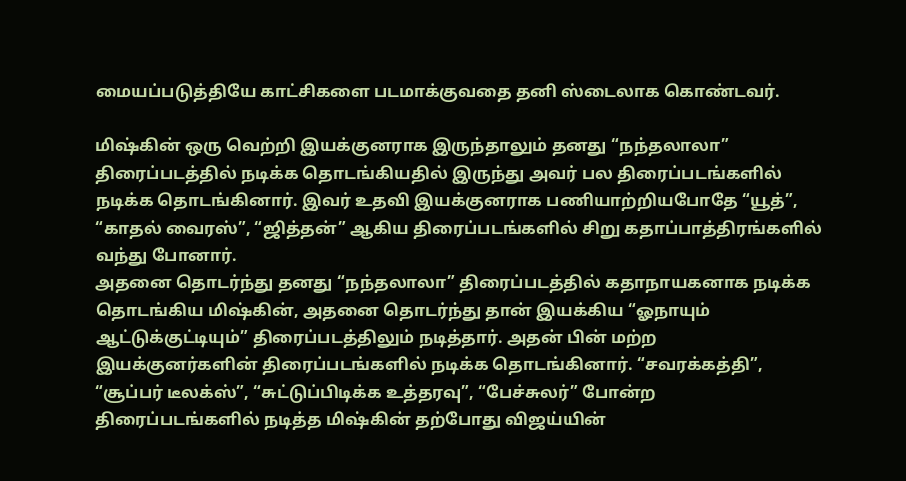மையப்படுத்தியே காட்சிகளை படமாக்குவதை தனி ஸ்டைலாக கொண்டவர்.

மிஷ்கின் ஒரு வெற்றி இயக்குனராக இருந்தாலும் தனது “நந்தலாலா” திரைப்படத்தில் நடிக்க தொடங்கியதில் இருந்து அவர் பல திரைப்படங்களில் நடிக்க தொடங்கினார். இவர் உதவி இயக்குனராக பணியாற்றியபோதே “யூத்”, “காதல் வைரஸ்”, “ஜித்தன்” ஆகிய திரைப்படங்களில் சிறு கதாப்பாத்திரங்களில் வந்து போனார்.
அதனை தொடர்ந்து தனது “நந்தலாலா” திரைப்படத்தில் கதாநாயகனாக நடிக்க தொடங்கிய மிஷ்கின், அதனை தொடர்ந்து தான் இயக்கிய “ஓநாயும் ஆட்டுக்குட்டியும்” திரைப்படத்திலும் நடித்தார். அதன் பின் மற்ற இயக்குனர்களின் திரைப்படங்களில் நடிக்க தொடங்கினார். “சவரக்கத்தி”, “சூப்பர் டீலக்ஸ்”, “சுட்டுப்பிடிக்க உத்தரவு”, “பேச்சுலர்” போன்ற திரைப்படங்களில் நடித்த மிஷ்கின் தற்போது விஜய்யின்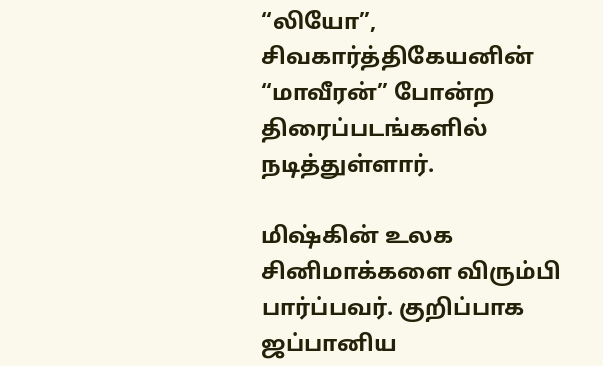“லியோ”, சிவகார்த்திகேயனின் “மாவீரன்” போன்ற திரைப்படங்களில் நடித்துள்ளார்.

மிஷ்கின் உலக சினிமாக்களை விரும்பி பார்ப்பவர். குறிப்பாக ஜப்பானிய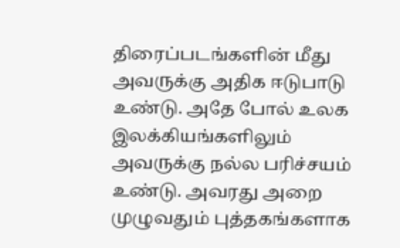திரைப்படங்களின் மீது அவருக்கு அதிக ஈடுபாடு உண்டு. அதே போல் உலக இலக்கியங்களிலும் அவருக்கு நல்ல பரிச்சயம் உண்டு. அவரது அறை முழுவதும் புத்தகங்களாக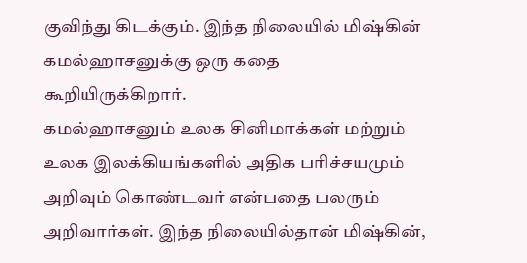குவிந்து கிடக்கும். இந்த நிலையில் மிஷ்கின் கமல்ஹாசனுக்கு ஒரு கதை கூறியிருக்கிறார்.
கமல்ஹாசனும் உலக சினிமாக்கள் மற்றும் உலக இலக்கியங்களில் அதிக பரிச்சயமும் அறிவும் கொண்டவர் என்பதை பலரும் அறிவார்கள். இந்த நிலையில்தான் மிஷ்கின்,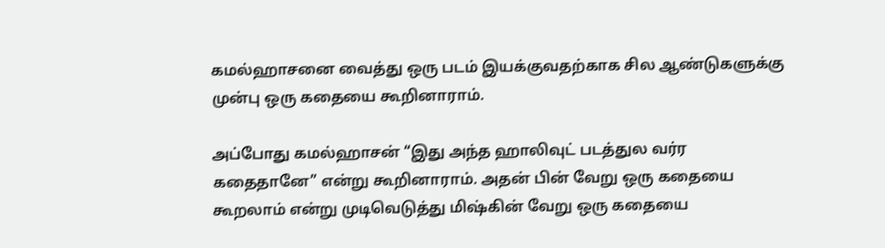கமல்ஹாசனை வைத்து ஒரு படம் இயக்குவதற்காக சில ஆண்டுகளுக்கு முன்பு ஒரு கதையை கூறினாராம்.

அப்போது கமல்ஹாசன் “இது அந்த ஹாலிவுட் படத்துல வர்ர கதைதானே” என்று கூறினாராம். அதன் பின் வேறு ஒரு கதையை கூறலாம் என்று முடிவெடுத்து மிஷ்கின் வேறு ஒரு கதையை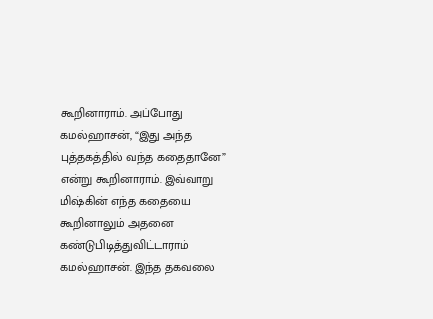கூறினாராம். அப்போது கமல்ஹாசன், “இது அந்த புத்தகத்தில் வந்த கதைதானே” என்று கூறினாராம். இவ்வாறு மிஷ்கின் எந்த கதையை கூறினாலும் அதனை கண்டுபிடித்துவிட்டாராம் கமல்ஹாசன். இந்த தகவலை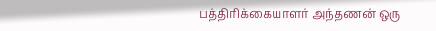பத்திரிக்கையாளர் அந்தணன் ஒரு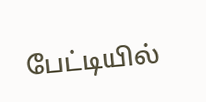பேட்டியில்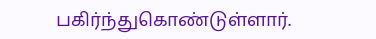பகிர்ந்துகொண்டுள்ளார்.